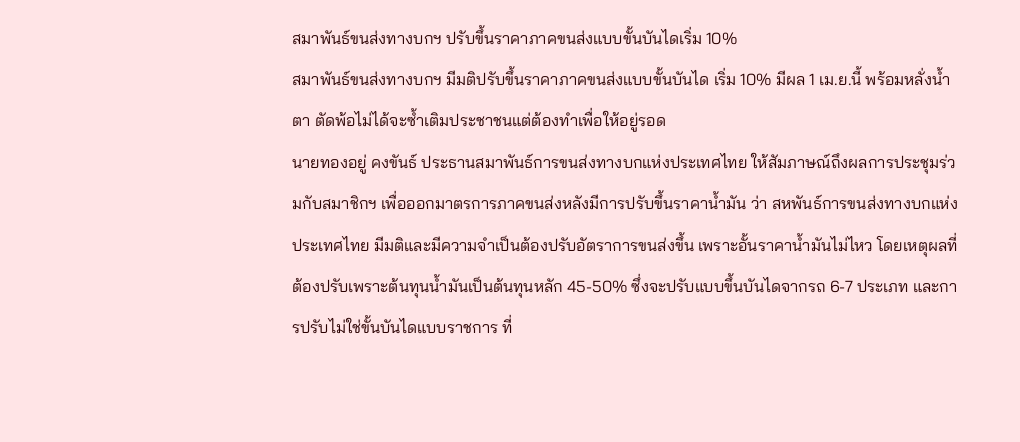สมาพันธ์ขนส่งทางบกฯ ปรับขึ้นราคาภาคขนส่งแบบขั้นบันไดเริ่ม 10%
สมาพันธ์ขนส่งทางบกฯ มีมติปรับขึ้นราคาภาคขนส่งแบบขั้นบันได เริ่ม 10% มีผล 1 เม.ย.นี้ พร้อมหลั่งน้ำตา ตัดพ้อไม่ได้จะซ้ำเติมประชาชนแต่ต้องทำเพื่อให้อยู่รอด
นายทองอยู่ คงขันธ์ ประธานสมาพันธ์การขนส่งทางบกแห่งประเทศไทย ให้สัมภาษณ์ถึงผลการประชุมร่วมกับสมาชิกฯ เพื่อออกมาตรการภาคขนส่งหลังมีการปรับขึ้นราคาน้ำมัน ว่า สหพันธ์การขนส่งทางบกแห่งประเทศไทย มีมติและมีความจำเป็นต้องปรับอัตราการขนส่งขึ้น เพราะอั้นราคาน้ำมันไม่ไหว โดยเหตุผลที่ต้องปรับเพราะต้นทุนน้ำมันเป็นต้นทุนหลัก 45-50% ซึ่งจะปรับแบบขึ้นบันไดจากรถ 6-7 ประเภท และการปรับไม่ใช่ขั้นบันไดแบบราชการ ที่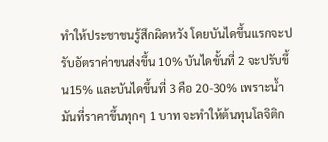ทำให้ประชาชนรู้สึกผิดหวัง โดยบันไดขึ้นแรกจะปรับอัตราค่าขนส่งขึ้น 10% บันไดขั้นที่ 2 จะปรับขึ้น15% และบันไดขึ้นที่ 3 คือ 20-30% เพราะน้ำมันที่ราคาขึ้นทุกๆ 1 บาท จะทำให้ต้นทุนโลจิติก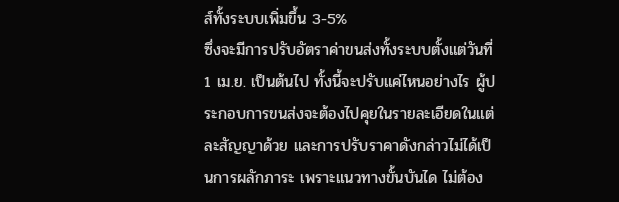ส์ทั้งระบบเพิ่มขึ้น 3-5%
ซึ่งจะมีการปรับอัตราค่าขนส่งทั้งระบบตั้งแต่วันที่ 1 เม.ย. เป็นต้นไป ทั้งนี้จะปรับแค่ไหนอย่างไร ผู้ประกอบการขนส่งจะต้องไปคุยในรายละเอียดในแต่ละสัญญาด้วย และการปรับราคาดังกล่าวไม่ได้เป็นการผลักภาระ เพราะแนวทางขั้นบันได ไม่ต้อง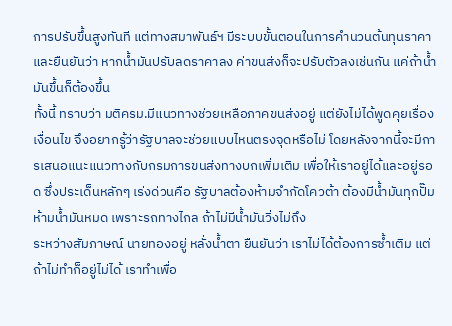การปรับขึ้นสูงทันที แต่ทางสมาพันธ์ฯ มีระบบขั้นตอนในการคำนวนต้นทุนราคา และยืนยันว่า หากน้ำมันปรับลดราคาลง ค่าขนส่งก็จะปรับตัวลงเช่นกัน แค่ถ้าน้ำมันขึ้นก็ต้องขึ้น
ทั้งนี้ ทราบว่า มติครม.มีแนวทางช่วยเหลือภาคขนส่งอยู่ แต่ยังไม่ได้พูดคุยเรื่องเงื่อนไข จึงอยากรู้ว่ารัฐบาลจะช่วยแบบไหนตรงจุดหรือไม่ โดยหลังจากนี้จะมีการเสนอแนะแนวทางกับกรมการขนส่งทางบกเพิ่มเติม เพื่อให้เราอยู่ได้และอยู่รอด ซึ่งประเด็นหลักๆ เร่งด่วนคือ รัฐบาลต้องห้ามจำกัดโควต้า ต้องมีน้ำมันทุกปั๊ม ห้ามน้ำมันหมด เพราะรถทางไกล ถ้าไม่มีน้ำมันวิ่งไม่ถึง
ระหว่างสัมภาษณ์ นายทองอยู่ หลั่งน้ำตา ยืนยันว่า เราไม่ได้ต้องการซ้ำเติม แต่ถ้าไม่ทำก็อยู่ไม่ได้ เราทำเพื่อ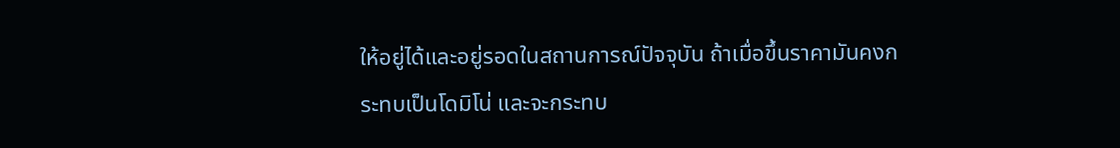ให้อยู่ได้และอยู่รอดในสถานการณ์ปัจจุบัน ถ้าเมื่อขึ้นราคามันคงกระทบเป็นโดมิโน่ และจะกระทบ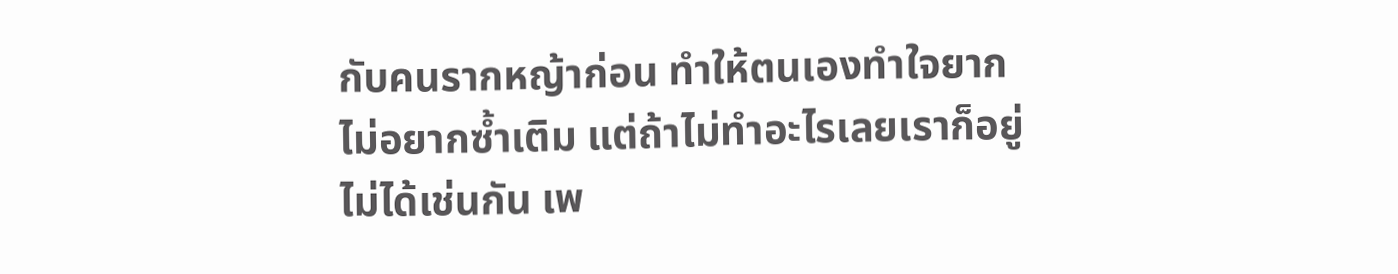กับคนรากหญ้าก่อน ทำให้ตนเองทำใจยาก ไม่อยากซ้ำเติม แต่ถ้าไม่ทำอะไรเลยเราก็อยู่ไม่ได้เช่นกัน เพ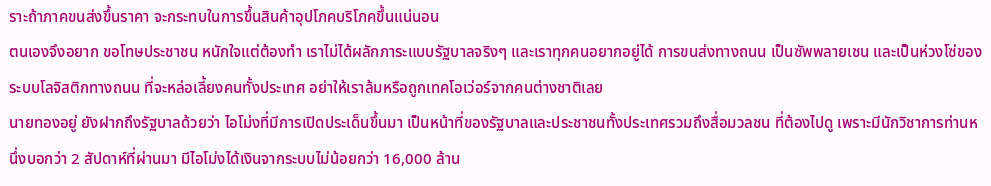ราะถ้าภาคขนส่งขึ้นราคา จะกระทบในการขึ้นสินค้าอุปโภคบริโภคขึ้นแน่นอน
ตนเองจึงอยาก ขอโทษประชาชน หนักใจแต่ต้องทำ เราไม่ได้ผลักภาระแบบรัฐบาลจริงๆ และเราทุกคนอยากอยู่ได้ การขนส่งทางถนน เป็นซัพพลายเชน และเป็นห่วงโซ่ของระบบโลจิสติกทางถนน ที่จะหล่อเลี้ยงคนทั้งประเทศ อย่าให้เราล้มหรือถูกเทคโอเว่อร์จากคนต่างชาติเลย
นายทองอยู่ ยังฝากถึงรัฐบาลด้วยว่า ไอโม่งที่มีการเปิดประเด็นขึ้นมา เป็นหน้าที่ของรัฐบาลและประชาชนทั้งประเทศรวมถึงสื่อมวลชน ที่ต้องไปดู เพราะมีนักวิชาการท่านหนึ่งบอกว่า 2 สัปดาห์ที่ผ่านมา มีไอโม่งได้เงินจากระบบไม่น้อยกว่า 16,000 ล้าน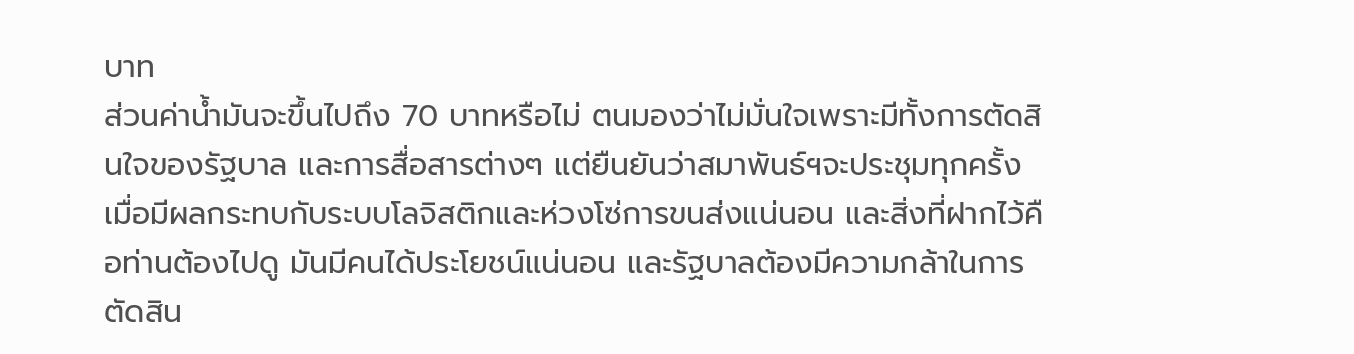บาท
ส่วนค่าน้ำมันจะขึ้นไปถึง 70 บาทหรือไม่ ตนมองว่าไม่มั่นใจเพราะมีทั้งการตัดสินใจของรัฐบาล และการสื่อสารต่างๆ แต่ยืนยันว่าสมาพันธ์ฯจะประชุมทุกครั้งเมื่อมีผลกระทบกับระบบโลจิสติกและห่วงโซ่การขนส่งแน่นอน และสิ่งที่ฝากไว้คือท่านต้องไปดู มันมีคนได้ประโยชน์แน่นอน และรัฐบาลต้องมีความกล้าในการตัดสิน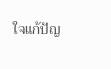ใจแก้ปัญ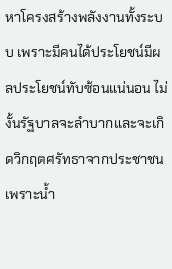หาโครงสร้างพลังงานทั้งระบบ เพราะมีคนได้ประโยชน์มีผลประโยชน์ทับซ้อนแน่นอน ไม่งั้นรัฐบาลจะลำบากและจะเกิดวิกฤตศรัทธาจากประชาชน เพราะน้ำ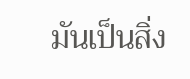มันเป็นสิ่ง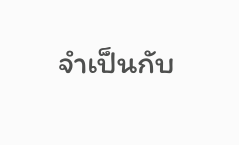จำเป็นกับ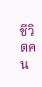ชีวิตคน